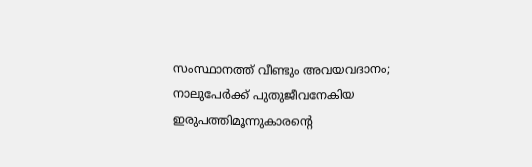സംസ്ഥാനത്ത് വീണ്ടും അവയവദാനം; നാലുപേർക്ക് പുതുജീവനേകിയ ഇരുപത്തിമൂന്നുകാരൻ്റെ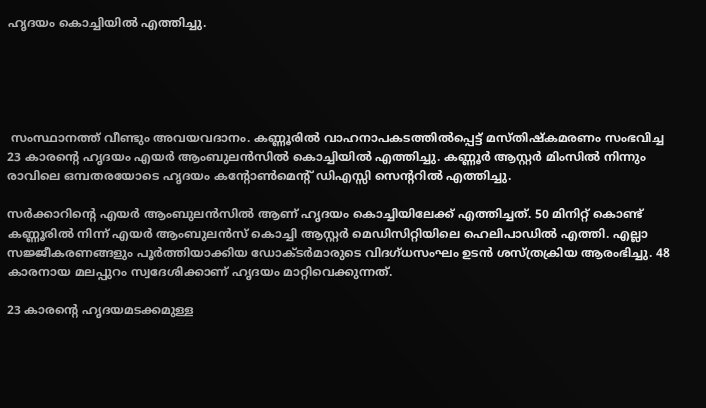ഹൃദയം കൊച്ചിയിൽ എത്തിച്ചു.





 സംസ്ഥാനത്ത് വീണ്ടും അവയവദാനം. കണ്ണൂരിൽ വാഹനാപകടത്തിൽപ്പെട്ട് മസ്തിഷ്കമരണം സംഭവിച്ച 23 കാരന്റെ ഹൃദയം എയര്‍ ആംബുലൻസിൽ കൊച്ചിയിൽ എത്തിച്ചു. കണ്ണൂർ ആസ്റ്റർ മിംസിൽ നിന്നും രാവിലെ ഒമ്പതരയോടെ ഹൃദയം കന്റോൺമെന്റ് ഡിഎസ്സി സെന്ററിൽ എത്തിച്ചു.

സർക്കാറിന്റെ എയർ ആംബുലൻസിൽ ആണ് ഹൃദയം കൊച്ചിയിലേക്ക് എത്തിച്ചത്. 50 മിനിറ്റ് കൊണ്ട് കണ്ണൂരിൽ നിന്ന് എയർ ആംബുലൻസ് കൊച്ചി ആസ്റ്റർ മെഡിസിറ്റിയിലെ ഹെലിപാഡിൽ എത്തി. എല്ലാ സജ്ജീകരണങ്ങളും പൂർത്തിയാക്കിയ ഡോക്ടർമാരുടെ വിദഗ്ധസംഘം ഉടൻ ശസ്ത്രക്രിയ ആരംഭിച്ചു. 48 കാരനായ മലപ്പുറം സ്വദേശിക്കാണ് ഹൃദയം മാറ്റിവെക്കുന്നത്.

23 കാരന്റെ ഹൃദയമടക്കമുള്ള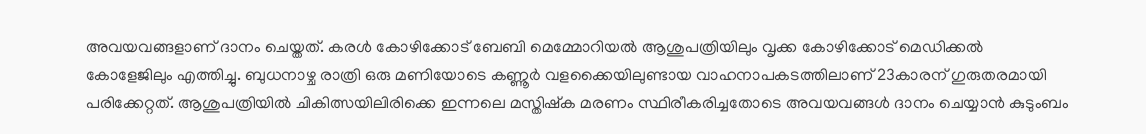അവയവങ്ങളാണ് ദാനം ചെയ്തത്. കരള്‍ കോഴിക്കോട് ബേബി മെമ്മോറിയല്‍ ആശുപത്രിയിലും വൃക്ക കോഴിക്കോട് മെഡിക്കൽ കോളേജിലും എത്തിച്ചു. ബുധനാഴ്ച രാത്രി ഒരു മണിയോടെ കണ്ണൂർ വളക്കൈയിലുണ്ടായ വാഹനാപകടത്തിലാണ് 23കാരന് ഗുരുതരമായി പരിക്കേറ്റത്. ആശുപത്രിയിൽ ചികിത്സയിലിരിക്കെ ഇന്നലെ മസ്തിഷ്ക മരണം സ്ഥിരീകരിച്ചതോടെ അവയവങ്ങൾ ദാനം ചെയ്യാൻ കുടുംബം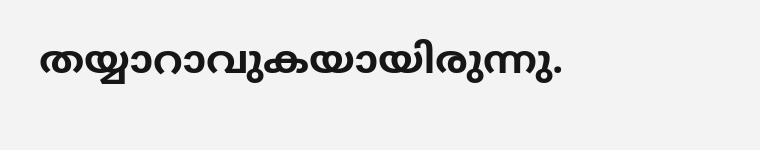തയ്യാറാവുകയായിരുന്നു.